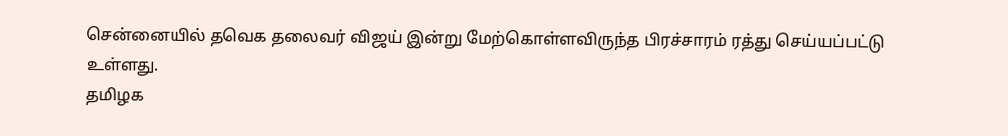சென்னையில் தவெக தலைவர் விஜய் இன்று மேற்கொள்ளவிருந்த பிரச்சாரம் ரத்து செய்யப்பட்டு உள்ளது.
தமிழக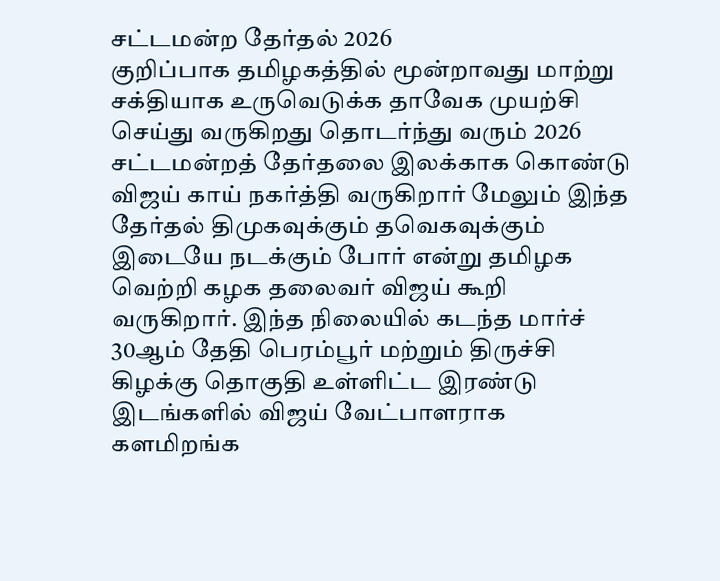சட்டமன்ற தேர்தல் 2026
குறிப்பாக தமிழகத்தில் மூன்றாவது மாற்று சக்தியாக உருவெடுக்க தாவேக முயற்சி செய்து வருகிறது தொடர்ந்து வரும் 2026 சட்டமன்றத் தேர்தலை இலக்காக கொண்டு விஜய் காய் நகர்த்தி வருகிறார் மேலும் இந்த தேர்தல் திமுகவுக்கும் தவெகவுக்கும் இடையே நடக்கும் போர் என்று தமிழக வெற்றி கழக தலைவர் விஜய் கூறி வருகிறார். இந்த நிலையில் கடந்த மார்ச் 30ஆம் தேதி பெரம்பூர் மற்றும் திருச்சி கிழக்கு தொகுதி உள்ளிட்ட இரண்டு இடங்களில் விஜய் வேட்பாளராக களமிறங்க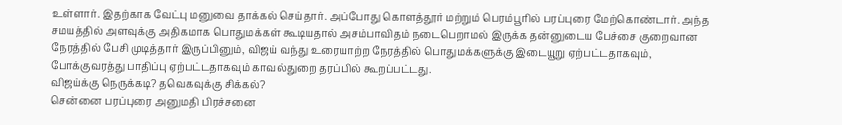உள்ளார். இதற்காக வேட்பு மனுவை தாக்கல் செய்தார். அப்போது கொளத்தூர் மற்றும் பெரம்பூரில் பரப்புரை மேற்கொண்டார். அந்த சமயத்தில் அளவுக்கு அதிகமாக பொதுமக்கள் கூடியதால் அசம்பாவிதம் நடைபெறாமல் இருக்க தன்னுடைய பேச்சை குறைவான நேரத்தில் பேசி முடித்தார் இருப்பினும், விஜய் வந்து உரையாற்ற நேரத்தில் பொதுமக்களுக்கு இடையூறு ஏற்பட்டதாகவும், போக்குவரத்து பாதிப்பு ஏற்பட்டதாகவும் காவல்துறை தரப்பில் கூறப்பட்டது.
விஜய்க்கு நெருக்கடி? தவெகவுக்கு சிக்கல்?
சென்னை பரப்புரை அனுமதி பிரச்சனை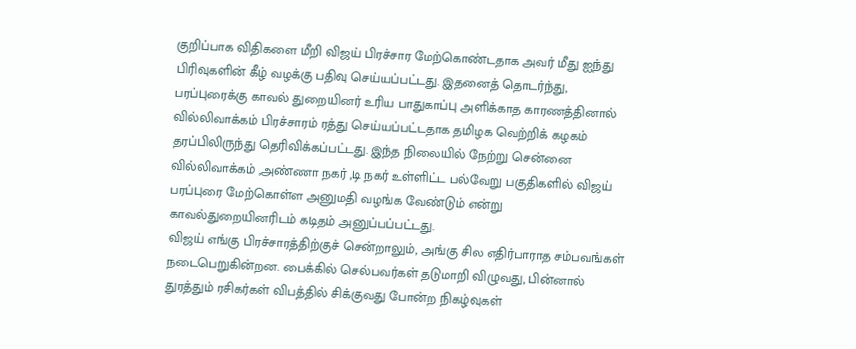குறிப்பாக விதிகளை மீறி விஜய் பிரச்சார மேற்கொண்டதாக அவர் மீது ஐந்து பிரிவுகளின் கீழ் வழக்கு பதிவு செய்யப்பட்டது. இதனைத் தொடர்ந்து, பரப்புரைக்கு காவல் துறையினர் உரிய பாதுகாப்பு அளிக்காத காரணத்தினால் வில்லிவாக்கம் பிரச்சாரம் ரத்து செய்யப்பட்டதாக தமிழக வெற்றிக் கழகம் தரப்பிலிருந்து தெரிவிக்கப்பட்டது. இந்த நிலையில் நேற்று சென்னை வில்லிவாக்கம் ,அண்ணா நகர் ,டி நகர் உள்ளிட்ட பல்வேறு பகுதிகளில் விஜய் பரப்புரை மேற்கொள்ள அனுமதி வழங்க வேண்டும் என்று காவல்துறையினரிடம் கடிதம் அனுப்பப்பட்டது.
விஜய் எங்கு பிரச்சாரத்திற்குச் சென்றாலும், அங்கு சில எதிர்பாராத சம்பவங்கள் நடைபெறுகின்றன. பைக்கில் செல்பவர்கள் தடுமாறி விழுவது, பின்னால் துரத்தும் ரசிகர்கள் விபத்தில் சிக்குவது போன்ற நிகழ்வுகள்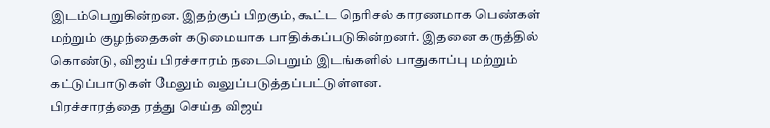இடம்பெறுகின்றன. இதற்குப் பிறகும், கூட்ட நெரிசல் காரணமாக பெண்கள் மற்றும் குழந்தைகள் கடுமையாக பாதிக்கப்படுகின்றனர். இதனை கருத்தில் கொண்டு, விஜய் பிரச்சாரம் நடைபெறும் இடங்களில் பாதுகாப்பு மற்றும் கட்டுப்பாடுகள் மேலும் வலுப்படுத்தப்பட்டுள்ளன.
பிரச்சாரத்தை ரத்து செய்த விஜய்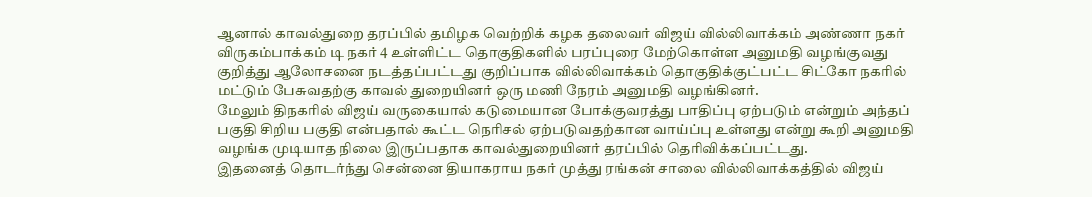ஆனால் காவல்துறை தரப்பில் தமிழக வெற்றிக் கழக தலைவர் விஜய் வில்லிவாக்கம் அண்ணா நகர் விருகம்பாக்கம் டி நகர் 4 உள்ளிட்ட தொகுதிகளில் பரப்புரை மேற்கொள்ள அனுமதி வழங்குவது குறித்து ஆலோசனை நடத்தப்பட்டது குறிப்பாக வில்லிவாக்கம் தொகுதிக்குட்பட்ட சிட்கோ நகரில் மட்டும் பேசுவதற்கு காவல் துறையினர் ஒரு மணி நேரம் அனுமதி வழங்கினர்.
மேலும் திநகரில் விஜய் வருகையால் கடுமையான போக்குவரத்து பாதிப்பு ஏற்படும் என்றும் அந்தப் பகுதி சிறிய பகுதி என்பதால் கூட்ட நெரிசல் ஏற்படுவதற்கான வாய்ப்பு உள்ளது என்று கூறி அனுமதி வழங்க முடியாத நிலை இருப்பதாக காவல்துறையினர் தரப்பில் தெரிவிக்கப்பட்டது.
இதனைத் தொடர்ந்து சென்னை தியாகராய நகர் முத்து ரங்கன் சாலை வில்லிவாக்கத்தில் விஜய்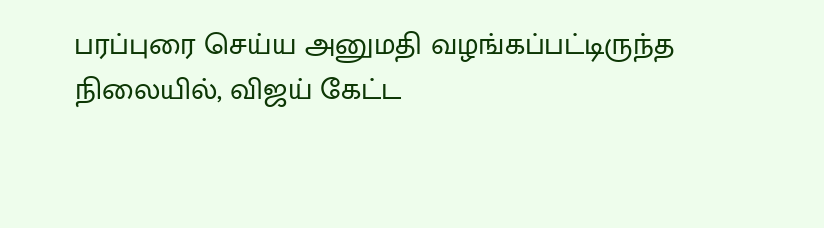பரப்புரை செய்ய அனுமதி வழங்கப்பட்டிருந்த நிலையில், விஜய் கேட்ட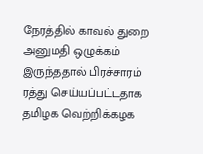நேரத்தில் காவல் துறை அனுமதி ஒழுக்கம் இருந்ததால் பிரச்சாரம் ரத்து செய்யப்பட்டதாக தமிழக வெற்றிக்கழக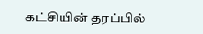கட்சியின் தரப்பில்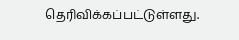தெரிவிக்கப்பட்டுள்ளது.